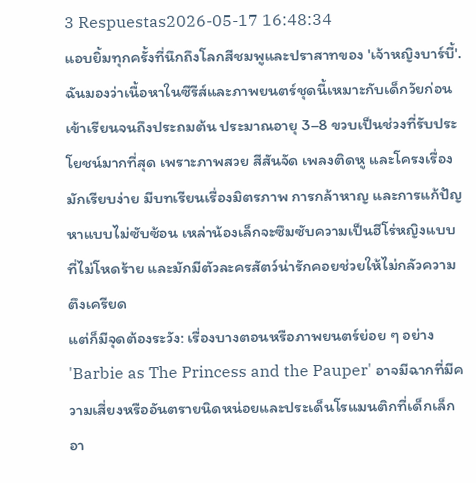3 Respuestas2026-05-17 16:48:34
แอบยิ้มทุกครั้งที่นึกถึงโลกสีชมพูและปราสาทของ 'เจ้าหญิงบาร์บี้'.
ฉันมองว่าเนื้อหาในซีรีส์และภาพยนตร์ชุดนี้เหมาะกับเด็กวัยก่อนเข้าเรียนจนถึงประถมต้น ประมาณอายุ 3–8 ขวบเป็นช่วงที่รับประโยชน์มากที่สุด เพราะภาพสวย สีสันจัด เพลงติดหู และโครงเรื่องมักเรียบง่าย มีบทเรียนเรื่องมิตรภาพ การกล้าหาญ และการแก้ปัญหาแบบไม่ซับซ้อน เหล่าน้องเล็กจะซึมซับความเป็นฮีโร่หญิงแบบที่ไม่โหดร้าย และมักมีตัวละครสัตว์น่ารักคอยช่วยให้ไม่กลัวความตึงเครียด
แต่ก็มีจุดต้องระวัง: เรื่องบางตอนหรือภาพยนตร์ย่อย ๆ อย่าง 'Barbie as The Princess and the Pauper' อาจมีฉากที่มีความเสี่ยงหรืออันตรายนิดหน่อยและประเด็นโรแมนติกที่เด็กเล็กอา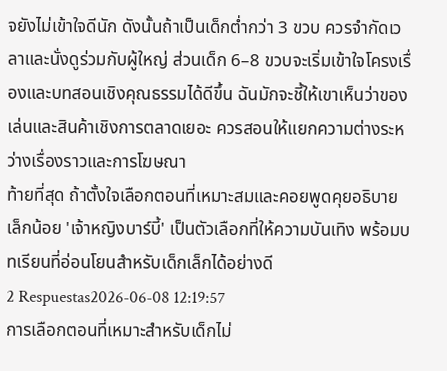จยังไม่เข้าใจดีนัก ดังนั้นถ้าเป็นเด็กต่ำกว่า 3 ขวบ ควรจำกัดเวลาและนั่งดูร่วมกับผู้ใหญ่ ส่วนเด็ก 6–8 ขวบจะเริ่มเข้าใจโครงเรื่องและบทสอนเชิงคุณธรรมได้ดีขึ้น ฉันมักจะชี้ให้เขาเห็นว่าของเล่นและสินค้าเชิงการตลาดเยอะ ควรสอนให้แยกความต่างระหว่างเรื่องราวและการโฆษณา
ท้ายที่สุด ถ้าตั้งใจเลือกตอนที่เหมาะสมและคอยพูดคุยอธิบายเล็กน้อย 'เจ้าหญิงบาร์บี้' เป็นตัวเลือกที่ให้ความบันเทิง พร้อมบทเรียนที่อ่อนโยนสำหรับเด็กเล็กได้อย่างดี
2 Respuestas2026-06-08 12:19:57
การเลือกตอนที่เหมาะสำหรับเด็กไม่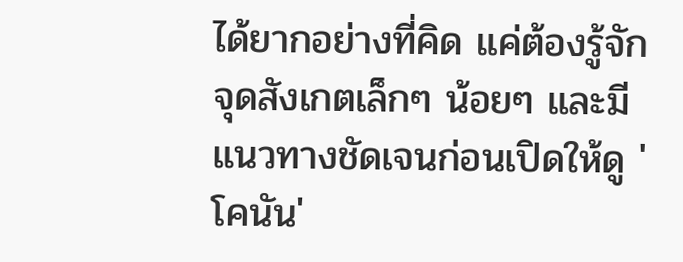ได้ยากอย่างที่คิด แค่ต้องรู้จักจุดสังเกตเล็กๆ น้อยๆ และมีแนวทางชัดเจนก่อนเปิดให้ดู 'โคนัน'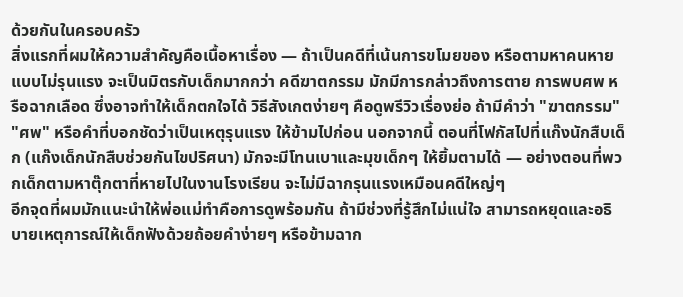ด้วยกันในครอบครัว
สิ่งแรกที่ผมให้ความสำคัญคือเนื้อหาเรื่อง — ถ้าเป็นคดีที่เน้นการขโมยของ หรือตามหาคนหายแบบไม่รุนแรง จะเป็นมิตรกับเด็กมากกว่า คดีฆาตกรรม มักมีการกล่าวถึงการตาย การพบศพ หรือฉากเลือด ซึ่งอาจทำให้เด็กตกใจได้ วิธีสังเกตง่ายๆ คือดูพรีวิวเรื่องย่อ ถ้ามีคำว่า "ฆาตกรรม" "ศพ" หรือคำที่บอกชัดว่าเป็นเหตุรุนแรง ให้ข้ามไปก่อน นอกจากนี้ ตอนที่โฟกัสไปที่แก๊งนักสืบเด็ก (แก๊งเด็กนักสืบช่วยกันไขปริศนา) มักจะมีโทนเบาและมุขเด็กๆ ให้ยิ้มตามได้ — อย่างตอนที่พวกเด็กตามหาตุ๊กตาที่หายไปในงานโรงเรียน จะไม่มีฉากรุนแรงเหมือนคดีใหญ่ๆ
อีกจุดที่ผมมักแนะนำให้พ่อแม่ทำคือการดูพร้อมกัน ถ้ามีช่วงที่รู้สึกไม่แน่ใจ สามารถหยุดและอธิบายเหตุการณ์ให้เด็กฟังด้วยถ้อยคำง่ายๆ หรือข้ามฉาก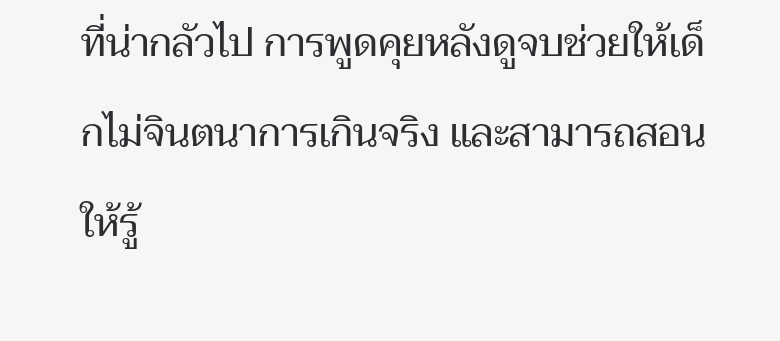ที่น่ากลัวไป การพูดคุยหลังดูจบช่วยให้เด็กไม่จินตนาการเกินจริง และสามารถสอนให้รู้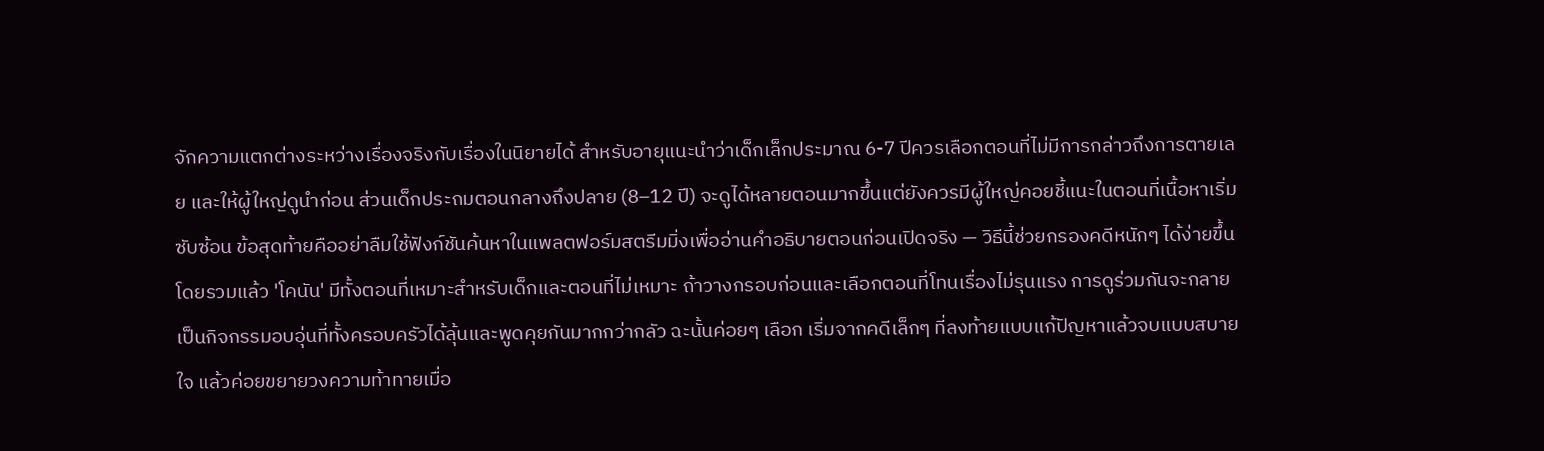จักความแตกต่างระหว่างเรื่องจริงกับเรื่องในนิยายได้ สำหรับอายุแนะนำว่าเด็กเล็กประมาณ 6-7 ปีควรเลือกตอนที่ไม่มีการกล่าวถึงการตายเลย และให้ผู้ใหญ่ดูนำก่อน ส่วนเด็กประถมตอนกลางถึงปลาย (8–12 ปี) จะดูได้หลายตอนมากขึ้นแต่ยังควรมีผู้ใหญ่คอยชี้แนะในตอนที่เนื้อหาเริ่มซับซ้อน ข้อสุดท้ายคืออย่าลืมใช้ฟังก์ชันค้นหาในแพลตฟอร์มสตรีมมิ่งเพื่ออ่านคำอธิบายตอนก่อนเปิดจริง — วิธีนี้ช่วยกรองคดีหนักๆ ได้ง่ายขึ้น
โดยรวมแล้ว 'โคนัน' มีทั้งตอนที่เหมาะสำหรับเด็กและตอนที่ไม่เหมาะ ถ้าวางกรอบก่อนและเลือกตอนที่โทนเรื่องไม่รุนแรง การดูร่วมกันจะกลายเป็นกิจกรรมอบอุ่นที่ทั้งครอบครัวได้ลุ้นและพูดคุยกันมากกว่ากลัว ฉะนั้นค่อยๆ เลือก เริ่มจากคดีเล็กๆ ที่ลงท้ายแบบแก้ปัญหาแล้วจบแบบสบายใจ แล้วค่อยขยายวงความท้าทายเมื่อ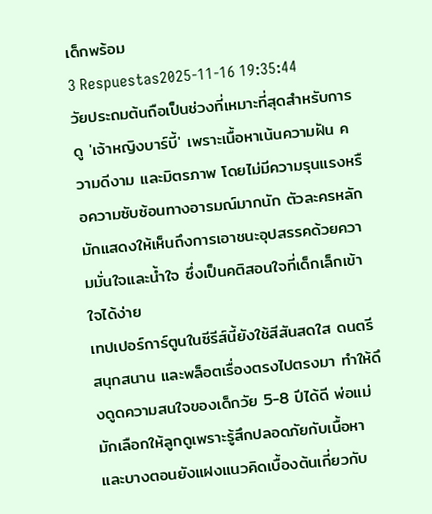เด็กพร้อม
3 Respuestas2025-11-16 19:35:44
วัยประถมต้นถือเป็นช่วงที่เหมาะที่สุดสำหรับการดู 'เจ้าหญิงบาร์บี้' เพราะเนื้อหาเน้นความฝัน ความดีงาม และมิตรภาพ โดยไม่มีความรุนแรงหรือความซับซ้อนทางอารมณ์มากนัก ตัวละครหลักมักแสดงให้เห็นถึงการเอาชนะอุปสรรคด้วยความมั่นใจและน้ำใจ ซึ่งเป็นคติสอนใจที่เด็กเล็กเข้าใจได้ง่าย
เทปเปอร์การ์ตูนในซีรีส์นี้ยังใช้สีสันสดใส ดนตรีสนุกสนาน และพล็อตเรื่องตรงไปตรงมา ทำให้ดึงดูดความสนใจของเด็กวัย 5-8 ปีได้ดี พ่อแม่มักเลือกให้ลูกดูเพราะรู้สึกปลอดภัยกับเนื้อหา และบางตอนยังแฝงแนวคิดเบื้องต้นเกี่ยวกับ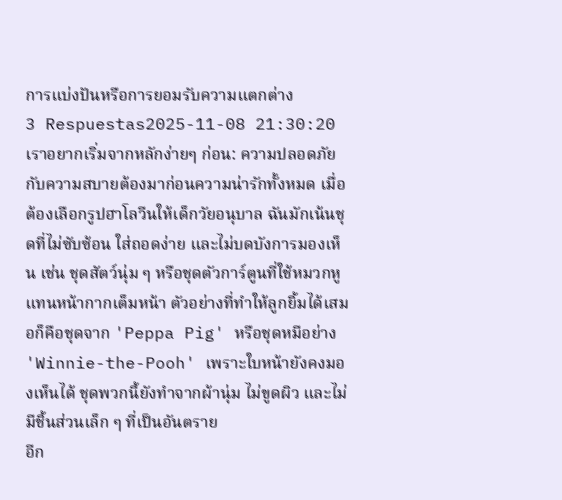การแบ่งปันหรือการยอมรับความแตกต่าง
3 Respuestas2025-11-08 21:30:20
เราอยากเริ่มจากหลักง่ายๆ ก่อน: ความปลอดภัยกับความสบายต้องมาก่อนความน่ารักทั้งหมด เมื่อต้องเลือกรูปฮาโลวีนให้เด็กวัยอนุบาล ฉันมักเน้นชุดที่ไม่ซับซ้อน ใส่ถอดง่าย และไม่บดบังการมองเห็น เช่น ชุดสัตว์นุ่ม ๆ หรือชุดตัวการ์ตูนที่ใช้หมวกหูแทนหน้ากากเต็มหน้า ตัวอย่างที่ทำให้ลูกยิ้มได้เสมอก็คือชุดจาก 'Peppa Pig' หรือชุดหมีอย่าง 'Winnie-the-Pooh' เพราะใบหน้ายังคงมองเห็นได้ ชุดพวกนี้ยังทำจากผ้านุ่ม ไม่ขูดผิว และไม่มีชิ้นส่วนเล็ก ๆ ที่เป็นอันตราย
อีก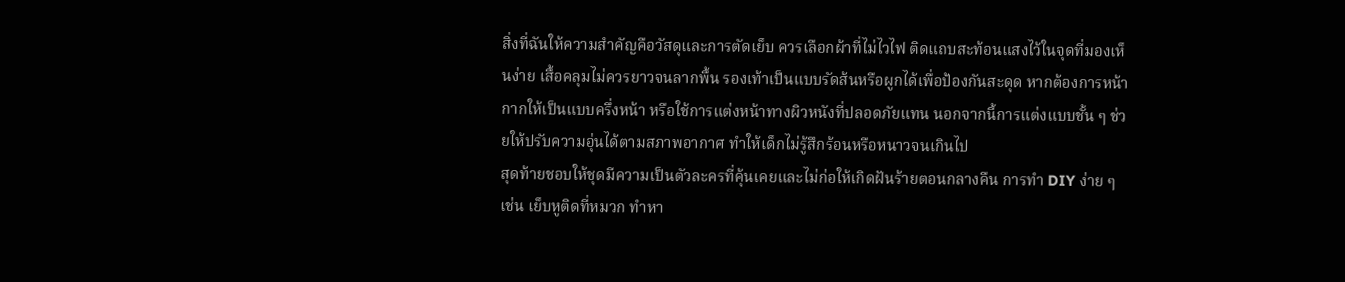สิ่งที่ฉันให้ความสำคัญคือวัสดุและการตัดเย็บ ควรเลือกผ้าที่ไม่ไวไฟ ติดแถบสะท้อนแสงไว้ในจุดที่มองเห็นง่าย เสื้อคลุมไม่ควรยาวจนลากพื้น รองเท้าเป็นแบบรัดส้นหรือผูกได้เพื่อป้องกันสะดุด หากต้องการหน้ากากให้เป็นแบบครึ่งหน้า หรือใช้การแต่งหน้าทางผิวหนังที่ปลอดภัยแทน นอกจากนี้การแต่งแบบชั้น ๆ ช่วยให้ปรับความอุ่นได้ตามสภาพอากาศ ทำให้เด็กไม่รู้สึกร้อนหรือหนาวจนเกินไป
สุดท้ายชอบให้ชุดมีความเป็นตัวละครที่คุ้นเคยและไม่ก่อให้เกิดฝันร้ายตอนกลางคืน การทำ DIY ง่าย ๆ เช่น เย็บหูติดที่หมวก ทำหา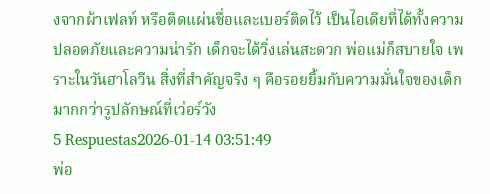งจากผ้าเฟลท์ หรือติดแผ่นชื่อและเบอร์ติดไว้ เป็นไอเดียที่ได้ทั้งความปลอดภัยและความน่ารัก เด็กจะได้วิ่งเล่นสะดวก พ่อแม่ก็สบายใจ เพราะในวันฮาโลวีน สิ่งที่สำคัญจริง ๆ คือรอยยิ้มกับความมั่นใจของเด็กมากกว่ารูปลักษณ์ที่เว่อร์วัง
5 Respuestas2026-01-14 03:51:49
พ่อ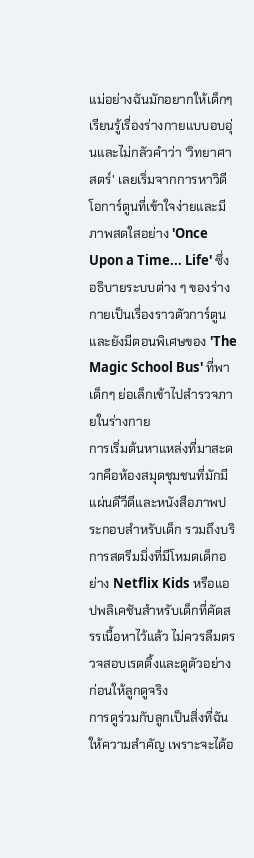แม่อย่างฉันมักอยากให้เด็กๆ เรียนรู้เรื่องร่างกายแบบอบอุ่นและไม่กลัวคำว่า 'วิทยาศาสตร์' เลยเริ่มจากการหาวิดีโอการ์ตูนที่เข้าใจง่ายและมีภาพสดใสอย่าง 'Once Upon a Time... Life' ซึ่งอธิบายระบบต่าง ๆ ของร่างกายเป็นเรื่องราวตัวการ์ตูน และยังมีตอนพิเศษของ 'The Magic School Bus' ที่พาเด็กๆ ย่อเล็กเข้าไปสำรวจภายในร่างกาย
การเริ่มต้นหาแหล่งที่มาสะดวกคือห้องสมุดชุมชนที่มักมีแผ่นดีวีดีและหนังสือภาพประกอบสำหรับเด็ก รวมถึงบริการสตรีมมิ่งที่มีโหมดเด็กอย่าง Netflix Kids หรือแอปพลิเคชันสำหรับเด็กที่คัดสรรเนื้อหาไว้แล้ว ไม่ควรลืมตรวจสอบเรตติ้งและดูตัวอย่างก่อนให้ลูกดูจริง
การดูร่วมกับลูกเป็นสิ่งที่ฉันให้ความสำคัญ เพราะจะได้อ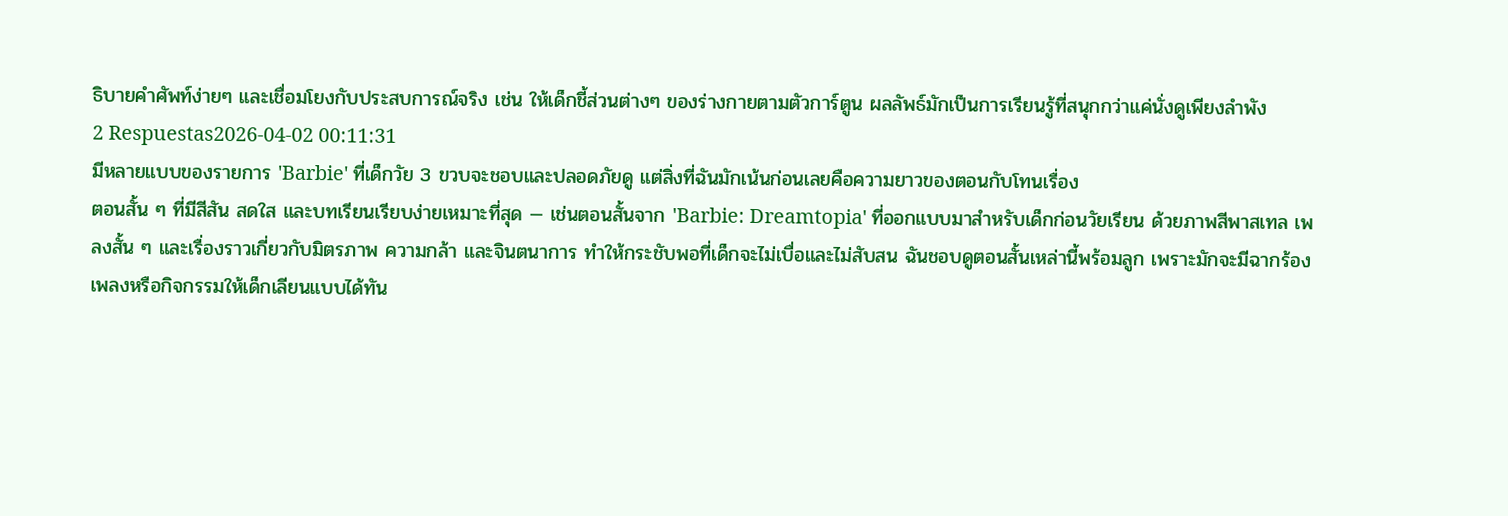ธิบายคำศัพท์ง่ายๆ และเชื่อมโยงกับประสบการณ์จริง เช่น ให้เด็กชี้ส่วนต่างๆ ของร่างกายตามตัวการ์ตูน ผลลัพธ์มักเป็นการเรียนรู้ที่สนุกกว่าแค่นั่งดูเพียงลำพัง
2 Respuestas2026-04-02 00:11:31
มีหลายแบบของรายการ 'Barbie' ที่เด็กวัย 3 ขวบจะชอบและปลอดภัยดู แต่สิ่งที่ฉันมักเน้นก่อนเลยคือความยาวของตอนกับโทนเรื่อง
ตอนสั้น ๆ ที่มีสีสัน สดใส และบทเรียนเรียบง่ายเหมาะที่สุด — เช่นตอนสั้นจาก 'Barbie: Dreamtopia' ที่ออกแบบมาสำหรับเด็กก่อนวัยเรียน ด้วยภาพสีพาสเทล เพลงสั้น ๆ และเรื่องราวเกี่ยวกับมิตรภาพ ความกล้า และจินตนาการ ทำให้กระชับพอที่เด็กจะไม่เบื่อและไม่สับสน ฉันชอบดูตอนสั้นเหล่านี้พร้อมลูก เพราะมักจะมีฉากร้องเพลงหรือกิจกรรมให้เด็กเลียนแบบได้ทัน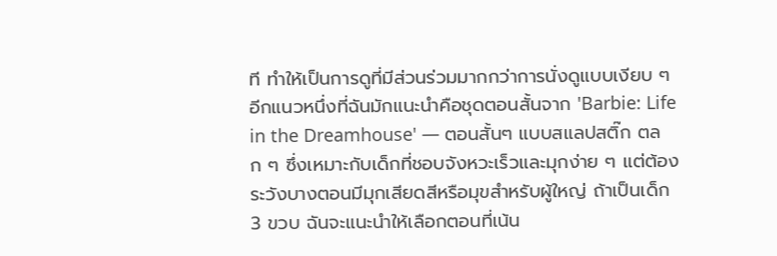ที ทำให้เป็นการดูที่มีส่วนร่วมมากกว่าการนั่งดูแบบเงียบ ๆ
อีกแนวหนึ่งที่ฉันมักแนะนำคือชุดตอนสั้นจาก 'Barbie: Life in the Dreamhouse' — ตอนสั้นๆ แบบสแลปสติ๊ก ตลก ๆ ซึ่งเหมาะกับเด็กที่ชอบจังหวะเร็วและมุกง่าย ๆ แต่ต้องระวังบางตอนมีมุกเสียดสีหรือมุขสำหรับผู้ใหญ่ ถ้าเป็นเด็ก 3 ขวบ ฉันจะแนะนำให้เลือกตอนที่เน้น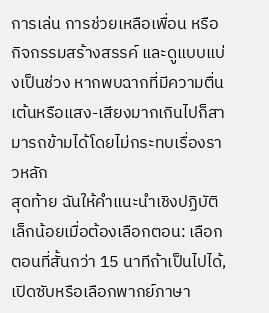การเล่น การช่วยเหลือเพื่อน หรือกิจกรรมสร้างสรรค์ และดูแบบแบ่งเป็นช่วง หากพบฉากที่มีความตื่นเต้นหรือแสง-เสียงมากเกินไปก็สามารถข้ามได้โดยไม่กระทบเรื่องราวหลัก
สุดท้าย ฉันให้คำแนะนำเชิงปฏิบัติเล็กน้อยเมื่อต้องเลือกตอน: เลือกตอนที่สั้นกว่า 15 นาทีถ้าเป็นไปได้, เปิดซับหรือเลือกพากย์ภาษา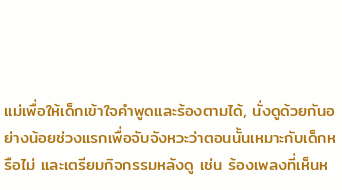แม่เพื่อให้เด็กเข้าใจคำพูดและร้องตามได้, นั่งดูด้วยกันอย่างน้อยช่วงแรกเพื่อจับจังหวะว่าตอนนั้นเหมาะกับเด็กหรือไม่ และเตรียมกิจกรรมหลังดู เช่น ร้องเพลงที่เห็นห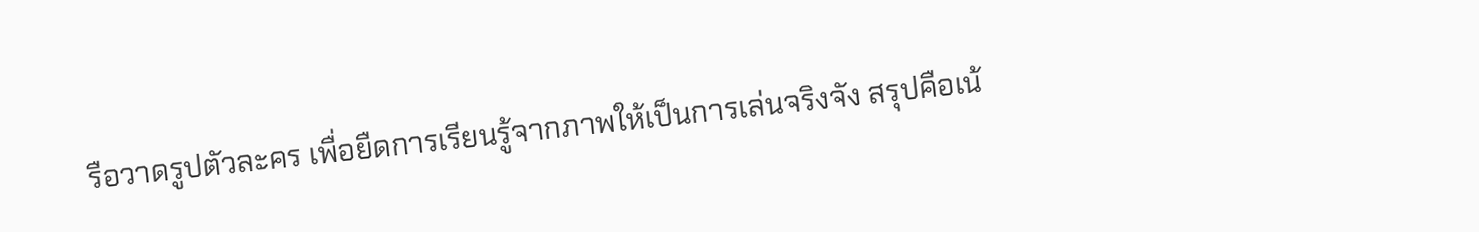รือวาดรูปตัวละคร เพื่อยืดการเรียนรู้จากภาพให้เป็นการเล่นจริงจัง สรุปคือเน้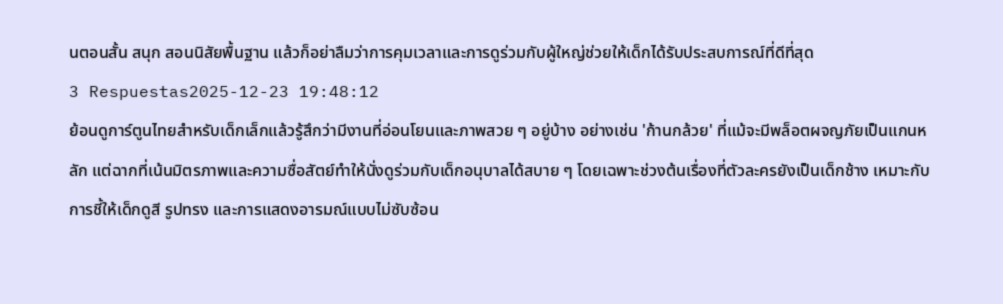นตอนสั้น สนุก สอนนิสัยพื้นฐาน แล้วก็อย่าลืมว่าการคุมเวลาและการดูร่วมกับผู้ใหญ่ช่วยให้เด็กได้รับประสบการณ์ที่ดีที่สุด
3 Respuestas2025-12-23 19:48:12
ย้อนดูการ์ตูนไทยสำหรับเด็กเล็กแล้วรู้สึกว่ามีงานที่อ่อนโยนและภาพสวย ๆ อยู่บ้าง อย่างเช่น 'ก้านกล้วย' ที่แม้จะมีพล็อตผจญภัยเป็นแกนหลัก แต่ฉากที่เน้นมิตรภาพและความซื่อสัตย์ทำให้นั่งดูร่วมกับเด็กอนุบาลได้สบาย ๆ โดยเฉพาะช่วงต้นเรื่องที่ตัวละครยังเป็นเด็กช้าง เหมาะกับการชี้ให้เด็กดูสี รูปทรง และการแสดงอารมณ์แบบไม่ซับซ้อน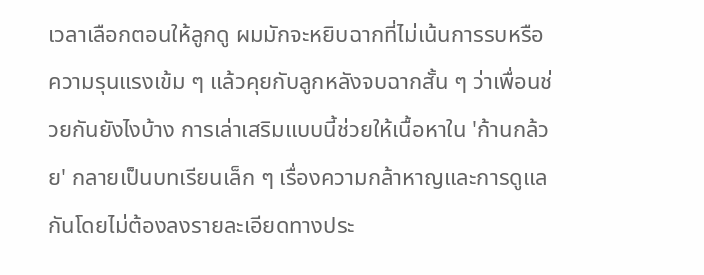เวลาเลือกตอนให้ลูกดู ผมมักจะหยิบฉากที่ไม่เน้นการรบหรือความรุนแรงเข้ม ๆ แล้วคุยกับลูกหลังจบฉากสั้น ๆ ว่าเพื่อนช่วยกันยังไงบ้าง การเล่าเสริมแบบนี้ช่วยให้เนื้อหาใน 'ก้านกล้วย' กลายเป็นบทเรียนเล็ก ๆ เรื่องความกล้าหาญและการดูแลกันโดยไม่ต้องลงรายละเอียดทางประ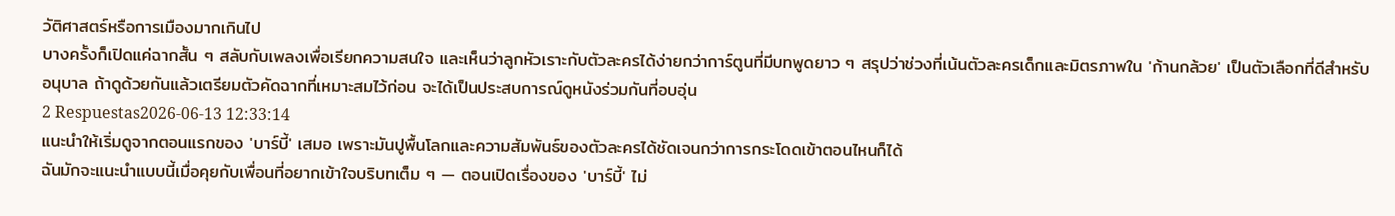วัติศาสตร์หรือการเมืองมากเกินไป
บางครั้งก็เปิดแค่ฉากสั้น ๆ สลับกับเพลงเพื่อเรียกความสนใจ และเห็นว่าลูกหัวเราะกับตัวละครได้ง่ายกว่าการ์ตูนที่มีบทพูดยาว ๆ สรุปว่าช่วงที่เน้นตัวละครเด็กและมิตรภาพใน 'ก้านกล้วย' เป็นตัวเลือกที่ดีสำหรับอนุบาล ถ้าดูด้วยกันแล้วเตรียมตัวคัดฉากที่เหมาะสมไว้ก่อน จะได้เป็นประสบการณ์ดูหนังร่วมกันที่อบอุ่น
2 Respuestas2026-06-13 12:33:14
แนะนำให้เริ่มดูจากตอนแรกของ 'บาร์บี้' เสมอ เพราะมันปูพื้นโลกและความสัมพันธ์ของตัวละครได้ชัดเจนกว่าการกระโดดเข้าตอนไหนก็ได้
ฉันมักจะแนะนำแบบนี้เมื่อคุยกับเพื่อนที่อยากเข้าใจบริบทเต็ม ๆ — ตอนเปิดเรื่องของ 'บาร์บี้' ไม่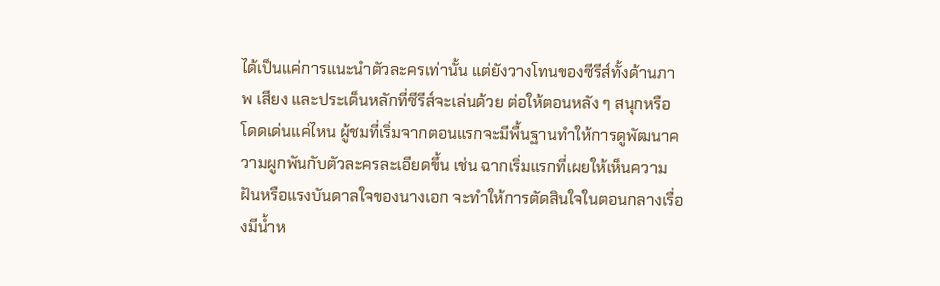ได้เป็นแค่การแนะนำตัวละครเท่านั้น แต่ยังวางโทนของซีรีส์ทั้งด้านภาพ เสียง และประเด็นหลักที่ซีรีส์จะเล่นด้วย ต่อให้ตอนหลัง ๆ สนุกหรือโดดเด่นแค่ไหน ผู้ชมที่เริ่มจากตอนแรกจะมีพื้นฐานทำให้การดูพัฒนาความผูกพันกับตัวละครละเอียดขึ้น เช่น ฉากเริ่มแรกที่เผยให้เห็นความฝันหรือแรงบันดาลใจของนางเอก จะทำให้การตัดสินใจในตอนกลางเรื่องมีน้ำห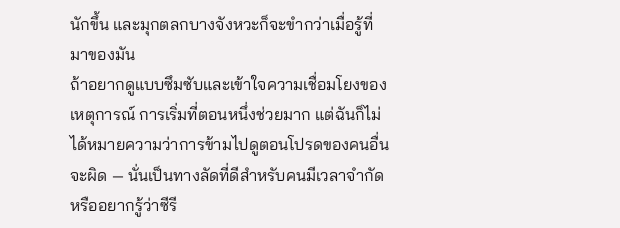นักขึ้น และมุกตลกบางจังหวะก็จะขำกว่าเมื่อรู้ที่มาของมัน
ถ้าอยากดูแบบซึมซับและเข้าใจความเชื่อมโยงของเหตุการณ์ การเริ่มที่ตอนหนึ่งช่วยมาก แต่ฉันก็ไม่ได้หมายความว่าการข้ามไปดูตอนโปรดของคนอื่นจะผิด — นั่นเป็นทางลัดที่ดีสำหรับคนมีเวลาจำกัดหรืออยากรู้ว่าซีรี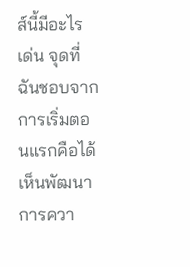ส์นี้มีอะไรเด่น จุดที่ฉันชอบจากการเริ่มตอนแรกคือได้เห็นพัฒนาการควา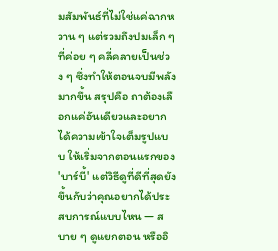มสัมพันธ์ที่ไม่ใช่แค่ฉากหวาน ๆ แต่รวมถึงปมเล็ก ๆ ที่ค่อย ๆ คลี่คลายเป็นช่วง ๆ ซึ่งทำให้ตอนจบมีพลังมากขึ้น สรุปคือ ถาต้องเลือกแค่อันเดียวและอยากได้ความเข้าใจเต็มรูปแบบ ให้เริ่มจากตอนแรกของ 'บาร์บี้' แต่วิธีดูที่ดีที่สุดยังขึ้นกับว่าคุณอยากได้ประสบการณ์แบบไหน — สบาย ๆ ดูแยกตอน หรืออิ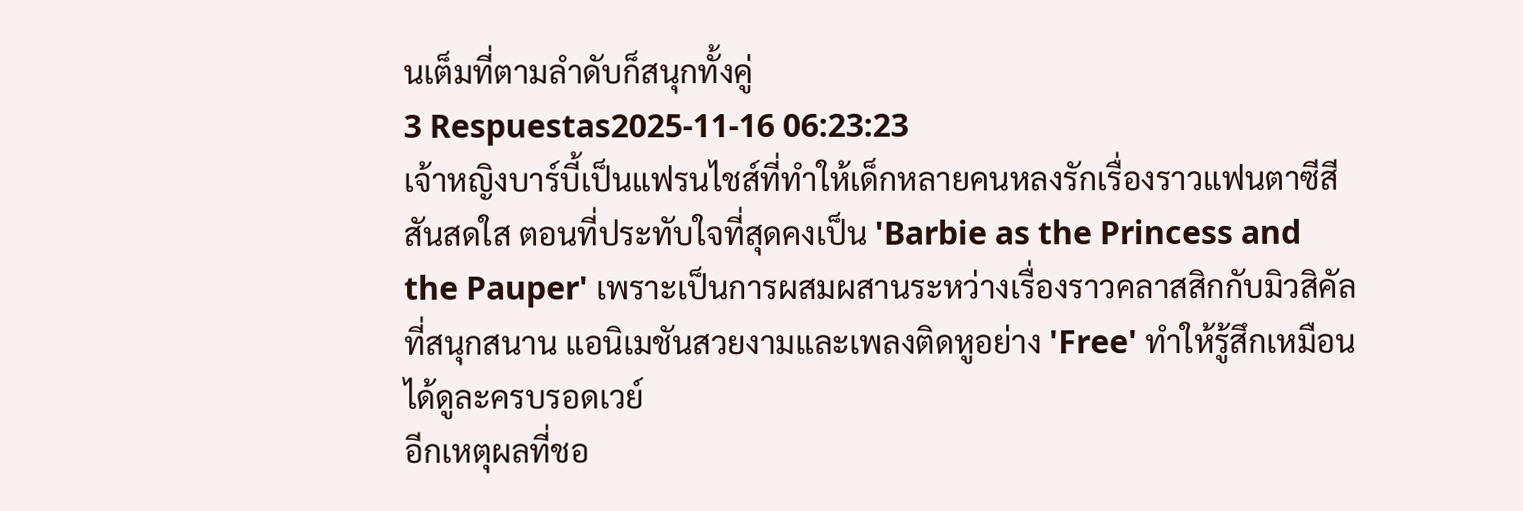นเต็มที่ตามลำดับก็สนุกทั้งคู่
3 Respuestas2025-11-16 06:23:23
เจ้าหญิงบาร์บี้เป็นแฟรนไชส์ที่ทำให้เด็กหลายคนหลงรักเรื่องราวแฟนตาซีสีสันสดใส ตอนที่ประทับใจที่สุดคงเป็น 'Barbie as the Princess and the Pauper' เพราะเป็นการผสมผสานระหว่างเรื่องราวคลาสสิกกับมิวสิคัลที่สนุกสนาน แอนิเมชันสวยงามและเพลงติดหูอย่าง 'Free' ทำให้รู้สึกเหมือนได้ดูละครบรอดเวย์
อีกเหตุผลที่ชอ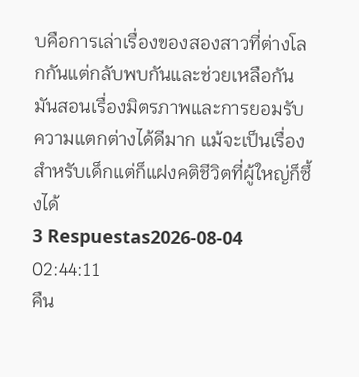บคือการเล่าเรื่องของสองสาวที่ต่างโลกกันแต่กลับพบกันและช่วยเหลือกัน มันสอนเรื่องมิตรภาพและการยอมรับความแตกต่างได้ดีมาก แม้จะเป็นเรื่องสำหรับเด็กแต่ก็แฝงคติชีวิตที่ผู้ใหญ่ก็ซึ้งได้
3 Respuestas2026-08-04 02:44:11
คืน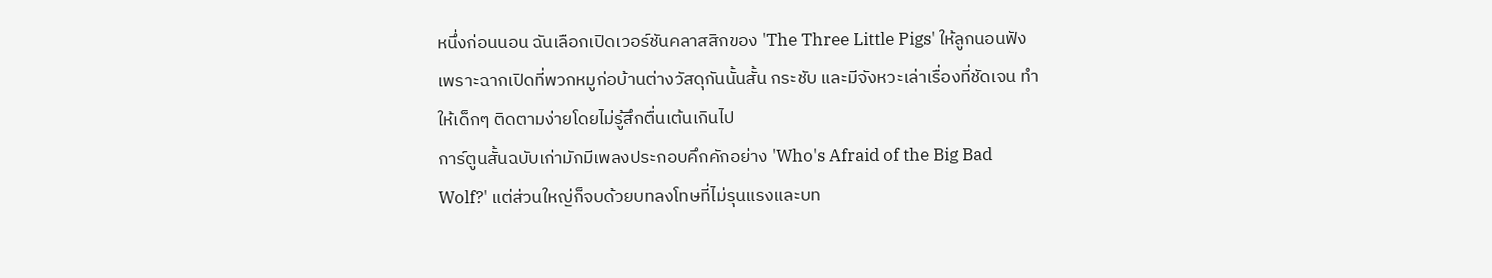หนึ่งก่อนนอน ฉันเลือกเปิดเวอร์ชันคลาสสิกของ 'The Three Little Pigs' ให้ลูกนอนฟัง เพราะฉากเปิดที่พวกหมูก่อบ้านต่างวัสดุกันนั้นสั้น กระชับ และมีจังหวะเล่าเรื่องที่ชัดเจน ทำให้เด็กๆ ติดตามง่ายโดยไม่รู้สึกตื่นเต้นเกินไป
การ์ตูนสั้นฉบับเก่ามักมีเพลงประกอบคึกคักอย่าง 'Who's Afraid of the Big Bad Wolf?' แต่ส่วนใหญ่ก็จบด้วยบทลงโทษที่ไม่รุนแรงและบท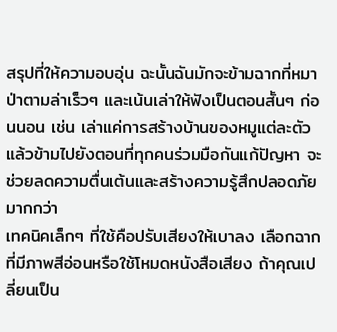สรุปที่ให้ความอบอุ่น ฉะนั้นฉันมักจะข้ามฉากที่หมาป่าตามล่าเร็วๆ และเน้นเล่าให้ฟังเป็นตอนสั้นๆ ก่อนนอน เช่น เล่าแค่การสร้างบ้านของหมูแต่ละตัว แล้วข้ามไปยังตอนที่ทุกคนร่วมมือกันแก้ปัญหา จะช่วยลดความตื่นเต้นและสร้างความรู้สึกปลอดภัยมากกว่า
เทคนิคเล็กๆ ที่ใช้คือปรับเสียงให้เบาลง เลือกฉากที่มีภาพสีอ่อนหรือใช้โหมดหนังสือเสียง ถ้าคุณเปลี่ยนเป็น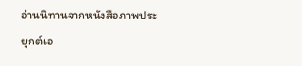อ่านนิทานจากหนังสือภาพประยุกต์เอ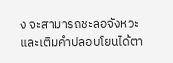ง จะสามารถชะลอจังหวะและเติมคำปลอบโยนได้ตา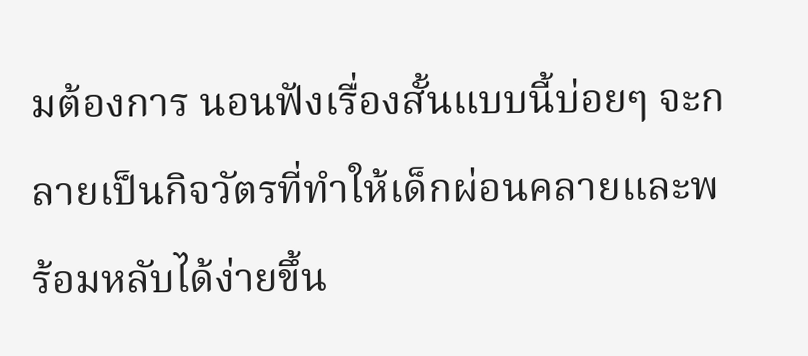มต้องการ นอนฟังเรื่องสั้นแบบนี้บ่อยๆ จะกลายเป็นกิจวัตรที่ทำให้เด็กผ่อนคลายและพร้อมหลับได้ง่ายขึ้น